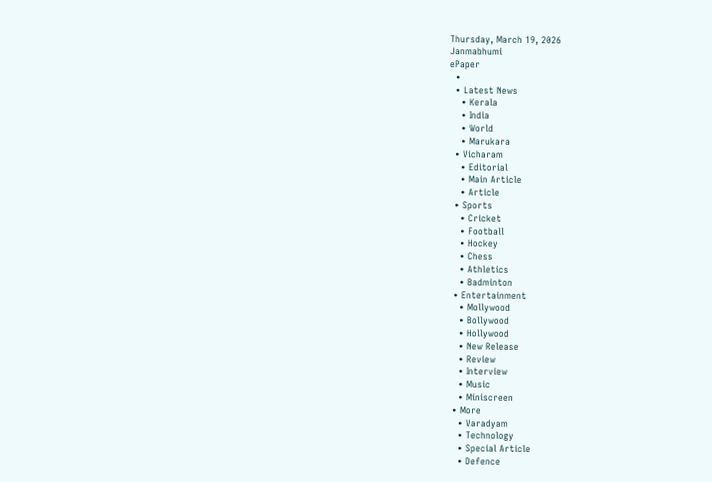Thursday, March 19, 2026
Janmabhumi
ePaper
  •
  • Latest News
    • Kerala
    • India
    • World
    • Marukara
  • Vicharam
    • Editorial
    • Main Article
    • Article
  • Sports
    • Cricket
    • Football
    • Hockey
    • Chess
    • Athletics
    • Badminton
  • Entertainment
    • Mollywood
    • Bollywood
    • Hollywood
    • New Release
    • Review
    • Interview
    • Music
    • Miniscreen
  • More
    • Varadyam
    • Technology
    • Special Article
    • Defence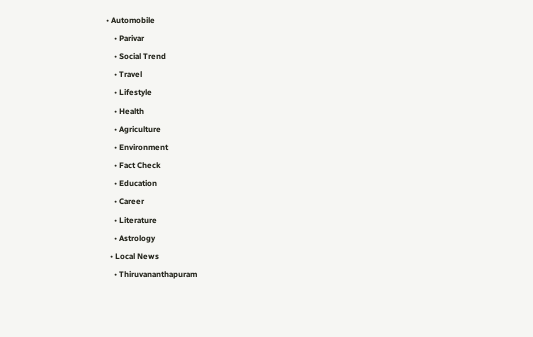• Automobile
    • Parivar
    • Social Trend
    • Travel
    • Lifestyle
    • Health
    • Agriculture
    • Environment
    • Fact Check
    • Education
    • Career
    • Literature
    • Astrology
  • Local News
    • Thiruvananthapuram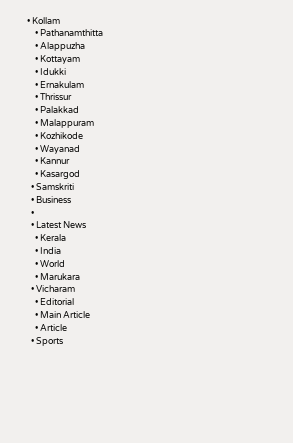• Kollam
    • Pathanamthitta
    • Alappuzha
    • Kottayam
    • Idukki
    • Ernakulam
    • Thrissur
    • Palakkad
    • Malappuram
    • Kozhikode
    • Wayanad
    • Kannur
    • Kasargod
  • Samskriti
  • Business
  •
  • Latest News
    • Kerala
    • India
    • World
    • Marukara
  • Vicharam
    • Editorial
    • Main Article
    • Article
  • Sports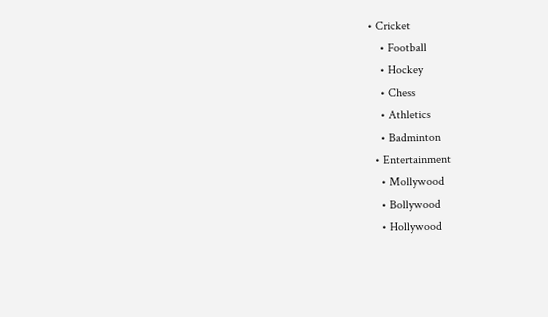• Cricket
    • Football
    • Hockey
    • Chess
    • Athletics
    • Badminton
  • Entertainment
    • Mollywood
    • Bollywood
    • Hollywood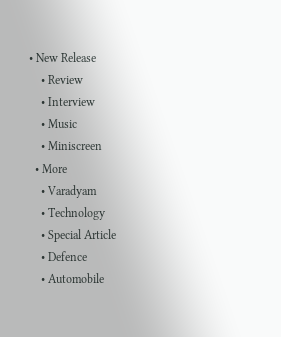• New Release
    • Review
    • Interview
    • Music
    • Miniscreen
  • More
    • Varadyam
    • Technology
    • Special Article
    • Defence
    • Automobile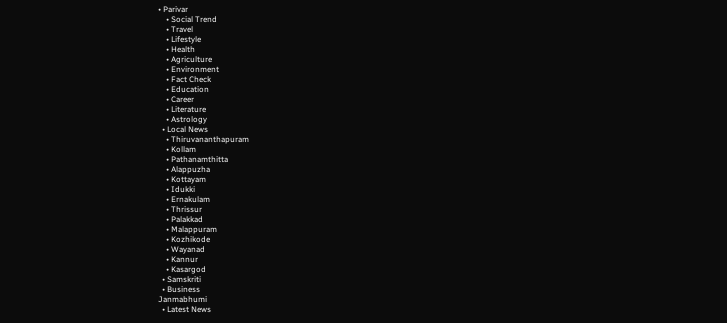• Parivar
    • Social Trend
    • Travel
    • Lifestyle
    • Health
    • Agriculture
    • Environment
    • Fact Check
    • Education
    • Career
    • Literature
    • Astrology
  • Local News
    • Thiruvananthapuram
    • Kollam
    • Pathanamthitta
    • Alappuzha
    • Kottayam
    • Idukki
    • Ernakulam
    • Thrissur
    • Palakkad
    • Malappuram
    • Kozhikode
    • Wayanad
    • Kannur
    • Kasargod
  • Samskriti
  • Business
Janmabhumi
  • Latest News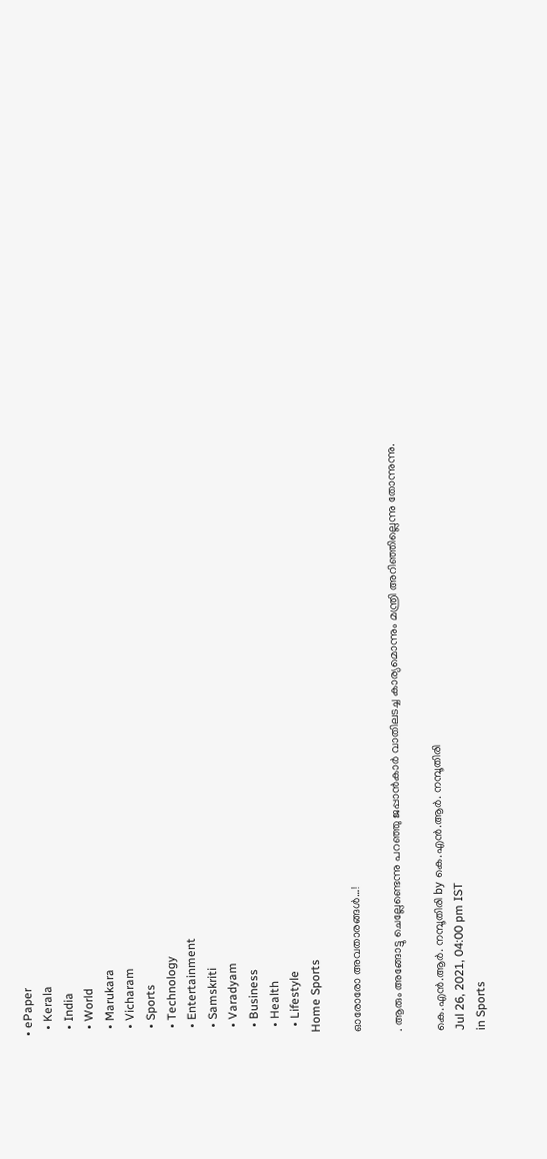• ePaper
  • Kerala
  • India
  • World
  • Marukara
  • Vicharam
  • Sports
  • Technology
  • Entertainment
  • Samskriti
  • Varadyam
  • Business
  • Health
  • Lifestyle
Home Sports

ഓരോരോ അവതാരങ്ങള്‍…!

. ആരും അങ്ങോട്ടു ചെല്ലേണ്ടെന്നു പറഞ്ഞു ജപ്പാന്‍കാര്‍ വാതിലടച്ച കാര്യമൊന്നും മന്ത്രി അറിഞ്ഞില്ലെന്നു തോന്നുന്നു.

കെ.എന്‍.ആര്‍. നമ്പൂതിരി by കെ.എന്‍.ആര്‍. നമ്പൂതിരി
Jul 26, 2021, 04:00 pm IST
in Sports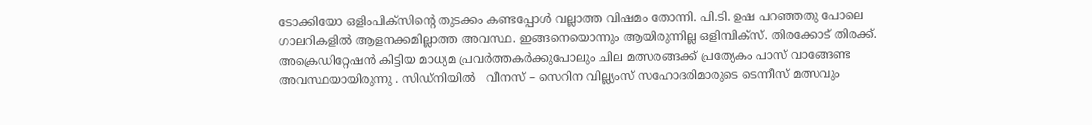ടോക്കിയോ ഒളിംപിക്‌സിന്റെ തുടക്കം കണ്ടപ്പോള്‍ വല്ലാത്ത വിഷമം തോന്നി. പി.ടി. ഉഷ പറഞ്ഞതു പോലെ ഗാലറികളില്‍ ആളനക്കമില്ലാത്ത അവസ്ഥ. ഇങ്ങനെയൊന്നും ആയിരുന്നില്ല ഒളിമ്പിക്‌സ്. തിരക്കോട് തിരക്ക്. അക്രെഡിറ്റേഷന്‍ കിട്ടിയ മാധ്യമ പ്രവര്‍ത്തകര്‍ക്കുപോലും ചില മത്സരങ്ങക്ക് പ്രത്യേകം പാസ് വാങ്ങേണ്ട അവസ്ഥയായിരുന്നു . സിഡ്‌നിയില്‍   വീനസ് – സെറിന വില്ല്യംസ് സഹോദരിമാരുടെ ടെന്നീസ് മത്സവും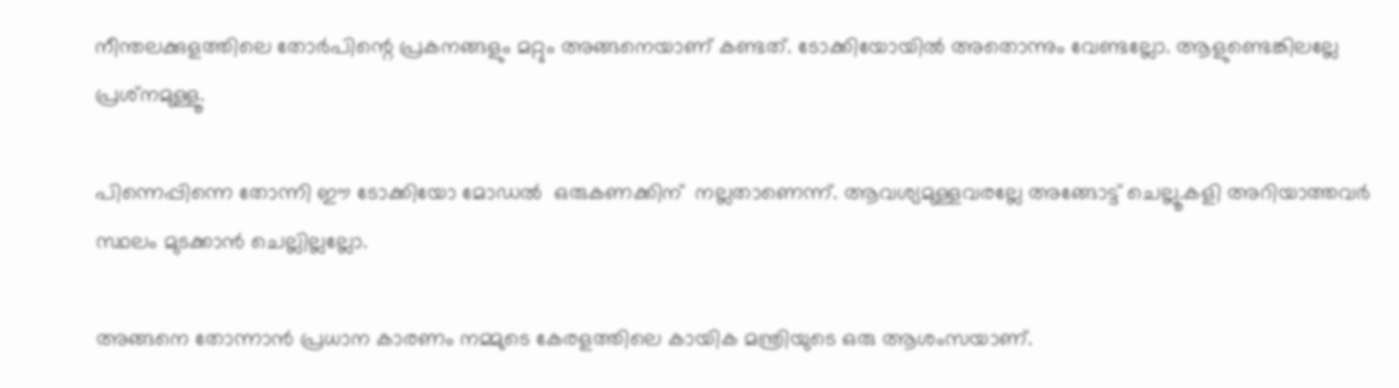നീന്തലക്കുളത്തിലെ തോര്‍പിന്റെ പ്രകനങ്ങളും മറ്റും അങ്ങനെയാണ് കണ്ടത്. ടോക്കിയോയില്‍ അതൊന്നും വേണ്ടല്ലോ. ആളുണ്ടെങ്കിലല്ലേ പ്രശ്‌നമുള്ളൂ.

പിന്നെപ്പിന്നെ തോന്നി ഈ ടോക്കിയോ മോഡല്‍  ഒരുകണക്കിന്  നല്ലതാണെന്ന്. ആവശ്യമുള്ളവരല്ലേ അങ്ങോട്ട് ചെല്ലൂ.കളി അറിയാത്തവര്‍ സ്ഥലം മുടക്കാന്‍ ചെല്ലില്ലല്ലോ.

അങ്ങനെ തോന്നാന്‍ പ്രധാന കാരണം നമ്മുടെ കേരളത്തിലെ കായിക മന്ത്രിയുടെ ഒരു ആശംസയാണ്.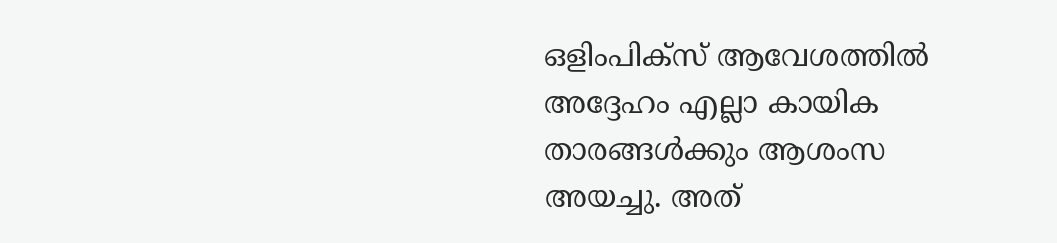ഒളിംപിക്‌സ് ആവേശത്തില്‍ അദ്ദേഹം എല്ലാ കായിക താരങ്ങള്‍ക്കും ആശംസ അയച്ചു. അത്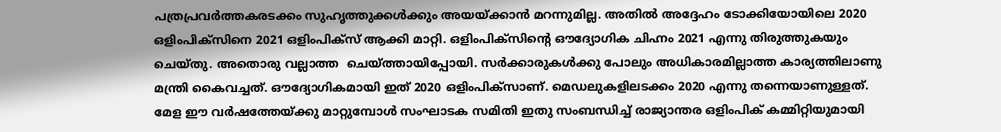പത്രപ്രവര്‍ത്തകരടക്കം സുഹൃത്തുക്കള്‍ക്കും അയയ്‌ക്കാന്‍ മറന്നുമില്ല. അതില്‍ അദ്ദേഹം ടോക്കിയോയിലെ 2020 ഒളിംപിക്‌സിനെ 2021 ഒളിംപിക്‌സ് ആക്കി മാറ്റി. ഒളിംപിക്‌സിന്റെ ഔദ്യോഗിക ചിഹ്നം 2021 എന്നു തിരുത്തുകയും ചെയ്തു. അതൊരു വല്ലാത്ത  ചെയ്‌ത്തായിപ്പോയി. സര്‍ക്കാരുകള്‍ക്കു പോലും അധികാരമില്ലാത്ത കാര്യത്തിലാണു മന്ത്രി കൈവച്ചത്. ഔദ്യോഗികമായി ഇത് 2020 ഒളിംപിക്‌സാണ്. മെഡലുകളിലടക്കം 2020 എന്നു തന്നെയാണുള്ളത്. മേള ഈ വര്‍ഷത്തേയ്‌ക്കു മാറ്റുമ്പോള്‍ സംഘാടക സമിതി ഇതു സംബന്ധിച്ച് രാജ്യാന്തര ഒളിംപിക് കമ്മിറ്റിയുമായി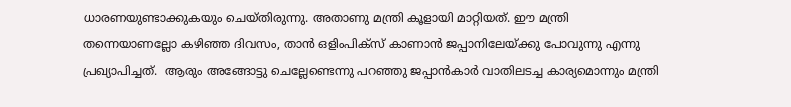ധാരണയുണ്ടാക്കുകയും ചെയ്തിരുന്നു. അതാണു മന്ത്രി കൂളായി മാറ്റിയത്. ഈ മന്ത്രി തന്നെയാണല്ലോ കഴിഞ്ഞ ദിവസം, താന്‍ ഒളിംപിക്‌സ് കാണാന്‍ ജപ്പാനിലേയ്‌ക്കു പോവുന്നു എന്നു പ്രഖ്യാപിച്ചത്.  ആരും അങ്ങോട്ടു ചെല്ലേണ്ടെന്നു പറഞ്ഞു ജപ്പാന്‍കാര്‍ വാതിലടച്ച കാര്യമൊന്നും മന്ത്രി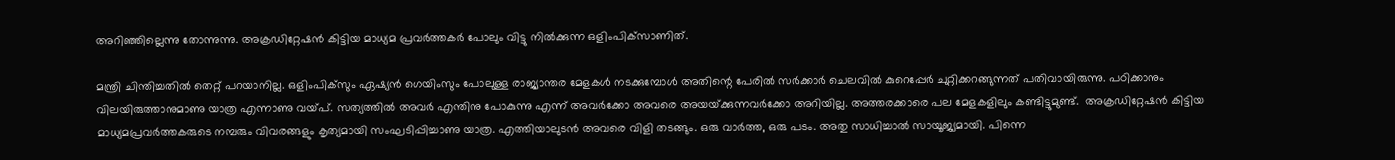അറിഞ്ഞില്ലെന്നു തോന്നുന്നു. അക്രഡിറ്റേഷന്‍ കിട്ടിയ മാധ്യമ പ്രവര്‍ത്തകര്‍ പോലും വിട്ടു നില്‍ക്കുന്ന ഒളിംപിക്‌സാണിത്.

മന്ത്രി ചിന്തിച്ചതില്‍ തെറ്റ് പറയാനില്ല. ഒളിംപിക്‌സും ഏഷ്യന്‍ ഗെയിംസും പോലുള്ള രാജ്യാന്തര മേളകള്‍ നടക്കുമ്പോള്‍ അതിന്റെ പേരില്‍ സര്‍ക്കാര്‍ ചെലവില്‍ കുറെപ്പേര്‍ ചുറ്റിക്കറങ്ങുന്നത് പതിവായിരുന്നു. പഠിക്കാനും വിലയിരുത്താനുമാണു യാത്ര എന്നാണു വയ്‌പ്. സത്യത്തില്‍ അവര്‍ എന്തിനു പോകുന്നു എന്ന് അവര്‍ക്കോ അവരെ അയയ്‌ക്കുന്നവര്‍ക്കോ അറിയില്ല. അത്തരക്കാരെ പല മേളകളിലും കണ്ടിട്ടുമുണ്ട്.  അക്രഡിറ്റേഷന്‍ കിട്ടിയ മാധ്യമപ്രവര്‍ത്തകരുടെ നമ്പരും വിവരങ്ങളും കൃത്യമായി സംഘടിപ്പിച്ചാണു യാത്ര. എത്തിയാലുടന്‍ അവരെ വിളി തടങ്ങും. ഒരു വാര്‍ത്ത, ഒരു പടം. അതു സാധിച്ചാല്‍ സായൂജ്യമായി. പിന്നെ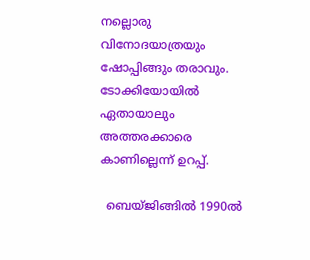നല്ലൊരു വിനോദയാത്രയും ഷോപ്പിങ്ങും തരാവും. ടോക്കിയോയില്‍ ഏതായാലും അത്തരക്കാരെ കാണില്ലെന്ന് ഉറപ്പ്.

  ബെയ്ജിങ്ങില്‍ 1990ല്‍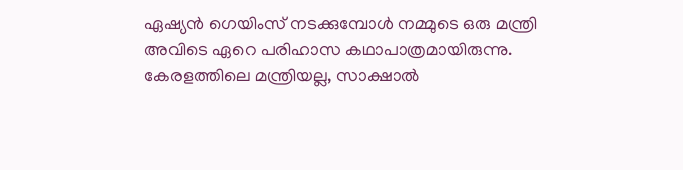ഏഷ്യന്‍ ഗെയിംസ് നടക്കുമ്പോള്‍ നമ്മുടെ ഒരു മന്ത്രി അവിടെ ഏറെ പരിഹാസ കഥാപാത്രമായിരുന്നു. കേരളത്തിലെ മന്ത്രിയല്ല, സാക്ഷാല്‍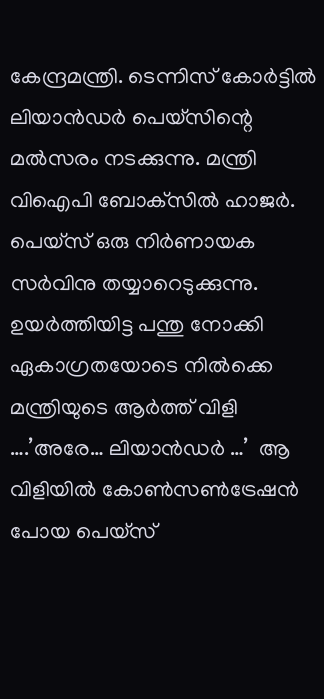കേന്ദ്രമന്ത്രി. ടെന്നിസ് കോര്‍ട്ടില്‍ ലിയാന്‍ഡര്‍ പെയ്‌സിന്റെ മല്‍സരം നടക്കുന്നു. മന്ത്രി വിഐപി ബോക്‌സില്‍ ഹാജര്‍. പെയ്‌സ് ഒരു നിര്‍ണായക സര്‍വിനു തയ്യാറെടുക്കുന്നു. ഉയര്‍ത്തിയിട്ട പന്തു നോക്കി ഏകാഗ്രതയോടെ നില്‍ക്കെ മന്ത്രിയുടെ ആര്‍ത്ത് വിളി ….’അരേ… ലിയാന്‍ഡര്‍ …’  ആ വിളിയില്‍ കോണ്‍സണ്‍ട്രേഷന്‍ പോയ പെയ്‌സ്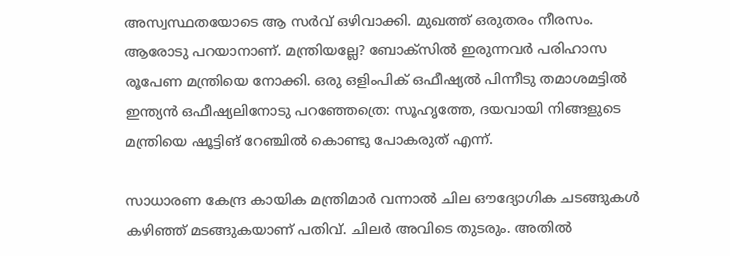അസ്വസ്ഥതയോടെ ആ സര്‍വ് ഒഴിവാക്കി. മുഖത്ത് ഒരുതരം നീരസം. ആരോടു പറയാനാണ്. മന്ത്രിയല്ലേ? ബോക്‌സില്‍ ഇരുന്നവര്‍ പരിഹാസ രൂപേണ മന്ത്രിയെ നോക്കി. ഒരു ഒളിംപിക് ഒഫീഷ്യല്‍ പിന്നീടു തമാശമട്ടില്‍ ഇന്ത്യന്‍ ഒഫീഷ്യലിനോടു പറഞ്ഞേത്രെ: സൂഹൃത്തേ, ദയവായി നിങ്ങളുടെ മന്ത്രിയെ ഷൂട്ടിങ് റേഞ്ചില്‍ കൊണ്ടു പോകരുത് എന്ന്.

സാധാരണ കേന്ദ്ര കായിക മന്ത്രിമാര്‍ വന്നാല്‍ ചില ഔദ്യോഗിക ചടങ്ങുകള്‍ കഴിഞ്ഞ് മടങ്ങുകയാണ് പതിവ്. ചിലര്‍ അവിടെ തുടരും. അതില്‍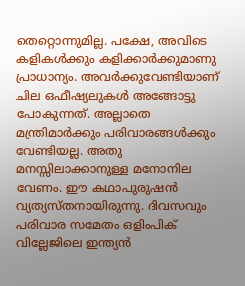തെറ്റൊന്നുമില്ല. പക്ഷേ, അവിടെ കളികള്‍ക്കും കളിക്കാര്‍ക്കുമാണു പ്രാധാന്യം. അവര്‍ക്കുവേണ്ടിയാണ് ചില ഒഫീഷ്യലുകള്‍ അങ്ങോട്ടു പോകുന്നത്. അല്ലാതെ മന്ത്രിമാര്‍ക്കും പരിവാരങ്ങള്‍ക്കും വേണ്ടിയല്ല. അതു മനസ്സിലാക്കാനുള്ള മനോനില വേണം. ഈ കഥാപുരുഷന്‍ വ്യത്യസ്തനായിരുന്നു. ദിവസവും പരിവാര സമേതം ഒളിംപിക് വില്ലേജിലെ ഇന്ത്യന്‍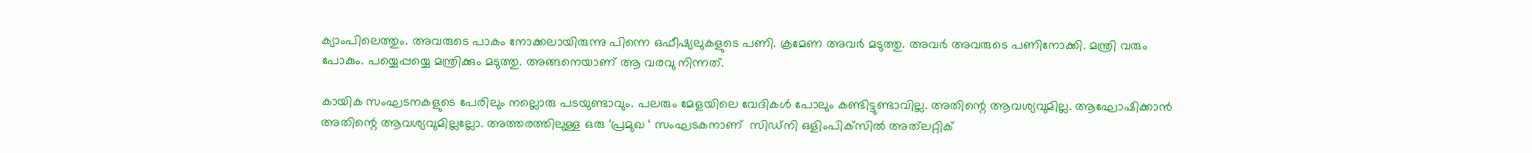ക്യാംപിലെത്തും. അവരുടെ പാകം നോക്കലായിരുന്നു പിന്നെ ഒഫീഷ്യലുകളുടെ പണി. ക്രമേണ അവര്‍ മടുത്തു. അവര്‍ അവരുടെ പണിനോക്കി. മന്ത്രി വരും പോകും. പയ്യെപ്പയ്യെ മന്ത്രിക്കും മടുത്തു. അങ്ങനെയാണ് ആ വരവു നിന്നത്.

കായിക സംഘടനകളുടെ പേരിലും നല്ലൊരു പടയുണ്ടാവും. പലരും മേളയിലെ വേദികള്‍ പോലും കണ്ടിട്ടുണ്ടാവില്ല. അതിന്റെ ആവശ്യവുമില്ല. ആഘോഷിക്കാന്‍ അതിന്റെ ആവശ്യവുമില്ലല്ലോ. അത്തരത്തിലുള്ള ഒരു ‘പ്രമുഖ ‘ സംഘടകനാണ്  സിഡ്‌നി ഒളിംപിക്‌സില്‍ അത്‌ലറ്റിക്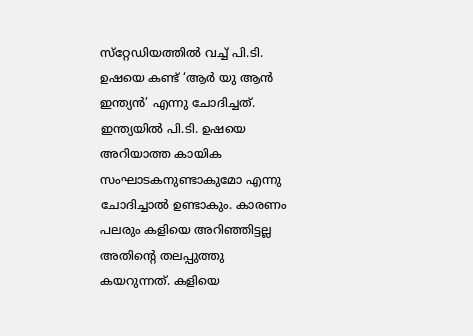സ്‌റ്റേഡിയത്തില്‍ വച്ച് പി.ടി. ഉഷയെ കണ്ട് ‘ആര്‍ യു ആന്‍ ഇന്ത്യന്‍’ എന്നു ചോദിച്ചത്.  ഇന്ത്യയില്‍ പി.ടി. ഉഷയെ അറിയാത്ത കായിക സംഘാടകനുണ്ടാകുമോ എന്നു ചോദിച്ചാല്‍ ഉണ്ടാകും. കാരണം പലരും കളിയെ അറിഞ്ഞിട്ടല്ല അതിന്റെ തലപ്പുത്തു കയറുന്നത്. കളിയെ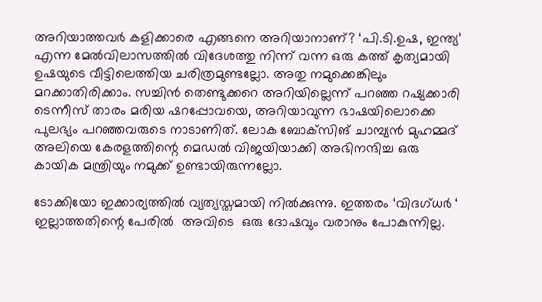അറിയാത്തവര്‍ കളിക്കാരെ എങ്ങനെ അറിയാനാണ്? ‘പി.ടി.ഉഷ, ഇന്ത്യ’ എന്ന മേല്‍വിലാസത്തില്‍ വിദേശത്തു നിന്ന് വന്ന ഒരു കത്ത് കൃത്യമായി ഉഷയുടെ വീട്ടിലെത്തിയ ചരിത്രമുണ്ടല്ലോ. അതു നമുക്കെങ്കിലും മറക്കാതിരിക്കാം. സച്ചിന്‍ തെണ്ടുക്കറെ അറിയില്ലെന്ന് പറഞ്ഞ റഷ്യക്കാരി ടെന്നീസ് താരം മരിയ ഷറപ്പോവയെ, അറിയാവുന്ന ഭാഷയിലൊക്കെ പുലഭ്യം പറഞ്ഞവരുടെ നാടാണിത്. ലോക ബോക്‌സിങ് ചാമ്പ്യന്‍ മുഹമ്മദ് അലിയെ കേരളത്തിന്റെ മെഡല്‍ വിജയിയാക്കി അഭിനന്ദിച്ച ഒരു കായിക മന്ത്രിയും നമുക്ക് ഉണ്ടായിരുന്നല്ലോ.

ടോക്കിയോ ഇക്കാര്യത്തില്‍ വ്യത്യസ്തമായി നില്‍ക്കുന്നു. ഇത്തരം ‘വിദഗ്ധര്‍ ‘ ഇല്ലാത്തതിന്റെ പേരില്‍  അവിടെ  ഒരു ദോഷവും വരാനും പോകുന്നില്ല.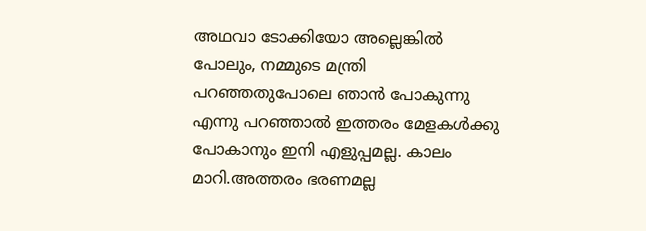അഥവാ ടോക്കിയോ അല്ലെങ്കില്‍ പോലും, നമ്മുടെ മന്ത്രി പറഞ്ഞതുപോലെ ഞാന്‍ പോകുന്നു എന്നു പറഞ്ഞാല്‍ ഇത്തരം മേളകള്‍ക്കു പോകാനും ഇനി എളുപ്പമല്ല. കാലം മാറി.അത്തരം ഭരണമല്ല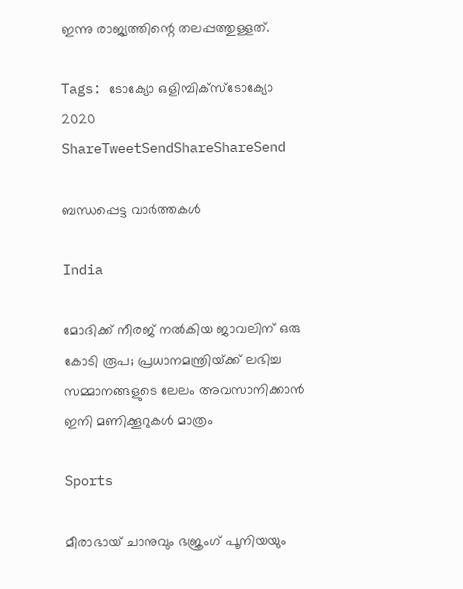ഇന്നു രാജ്യത്തിന്റെ തലപ്പത്തുള്ളത്.

Tags: ടോക്യോ ഒളിമ്പിക്‌സ്ടോക്യോ 2020
ShareTweetSendShareShareSend

ബന്ധപ്പെട്ട വാര്‍ത്തകള്‍

India

മോദിക്ക് നീരജ് നല്‍കിയ ജാവലിന് ഒരു കോടി രൂപ; പ്രധാനമന്ത്രിയ്‌ക്ക് ലഭിച്ച സമ്മാനങ്ങളുടെ ലേലം അവസാനിക്കാന്‍ ഇനി മണിക്കൂറുകള്‍ മാത്രം

Sports

മീരാഭായ് ചാനുവും ഭജ്രംഗ് പൂനിയയും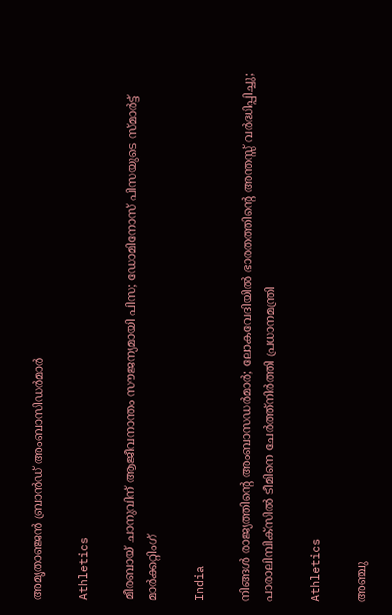അമൃതാഞ്ജന്‍ ബ്രാന്‍ഡ് അംബാസിഡര്‍മാര്‍

Athletics

മീരബായ് ചാനുവിന് ആജീവനാന്തം സൗജന്യമായി പിസ; ഡോമിനോസ് പിസയുടെ സ്മാര്‍ട്ട് മാര്‍ക്കറ്റിംഗ്

India

നിങ്ങള്‍ രാജ്യത്തിന്റെ അംബാസഡര്‍മാര്‍; ലോകവേദിയില്‍ ഭാരതത്തിന്റെ അന്തസ്സ് വര്‍ദ്ധിപ്പിച്ചു; പാരാലിമ്പിക്‌സില്‍ ടീമിനെ ചേര്‍ത്ത്നിര്‍ത്തി പ്രധാനമന്ത്രി

Athletics

അഞ്ചു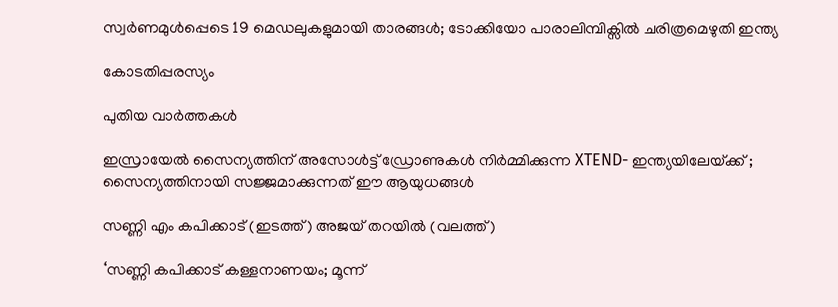സ്വര്‍ണമുള്‍പ്പെടെ 19 മെഡലുകളുമായി താരങ്ങള്‍; ടോക്കിയോ പാരാലിമ്പിക്സില്‍ ചരിത്രമെഴുതി ഇന്ത്യ

കോടതിപ്പരസ്യം

പുതിയ വാര്‍ത്തകള്‍

ഇസ്രായേൽ സൈന്യത്തിന് അസോൾട്ട് ഡ്രോണുകൾ നിർമ്മിക്കുന്ന XTEND- ഇന്ത്യയിലേയ്‌ക്ക് ; സൈന്യത്തിനായി സജ്ജമാക്കുന്നത് ഈ ആയുധങ്ങൾ

സണ്ണി എം കപിക്കാട് (ഇടത്ത്) അജയ് തറയില്‍ (വലത്ത്)

‘സണ്ണി കപിക്കാട് കള്ളനാണയം; മൂന്ന്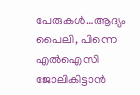പേരുകള്‍…ആദ്യം പൈലി, പിന്നെ എല്‍ഐസി ജോലികിട്ടാന്‍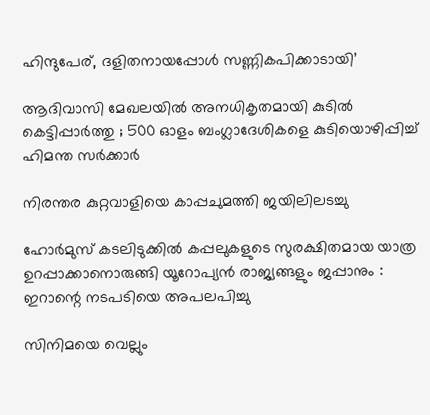ഹിന്ദുപേര്, ദളിതനായപ്പോള്‍ സണ്ണികപിക്കാടായി’

ആദിവാസി മേഖലയിൽ അനധികൃതമായി കുടിൽ കെട്ടിപ്പാർത്തു ; 500 ഓളം ബംഗ്ലാദേശികളെ കുടിയൊഴിപ്പിച്ച് ഹിമന്ത സർക്കാർ

നിരന്തര കുറ്റവാളിയെ കാപ്പചുമത്തി ജയിലിലടച്ചു

ഹോർമുസ് കടലിടുക്കിൽ കപ്പലുകളുടെ സുരക്ഷിതമായ യാത്ര ഉറപ്പാക്കാനൊരുങ്ങി യൂറോപ്യൻ രാജ്യങ്ങളും ജപ്പാനും : ഇറാന്റെ നടപടിയെ അപലപിച്ചു

സിനിമയെ വെല്ലും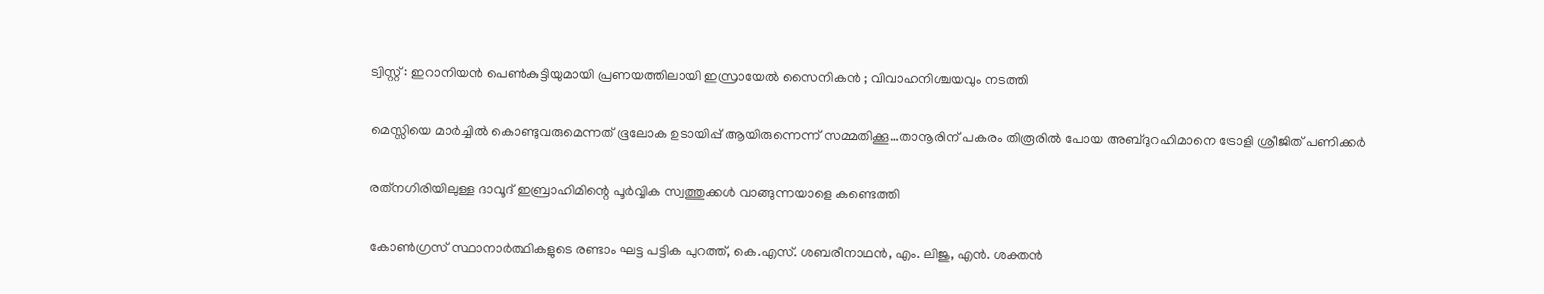ട്വിസ്റ്റ് : ഇറാനിയൻ പെൺകുട്ടിയുമായി പ്രണയത്തിലായി ഇസ്രായേൽ സൈനികൻ ; വിവാഹനിശ്ചയവും നടത്തി

മെസ്സിയെ മാര്‍ച്ചില്‍ കൊണ്ടുവരുമെന്നത് ഭൂലോക ഉടായിപ്പ് ആയിരുന്നെന്ന് സമ്മതിക്കൂ…താനൂരിന് പകരം തിരൂരില്‍ പോയ അബ്ദുറഹിമാനെ ട്രോളി ശ്രീജിത് പണിക്കര്‍

രത്‌നഗിരിയിലുള്ള ദാവൂദ് ഇബ്രാഹിമിന്റെ പൂർവ്വിക സ്വത്തുക്കൾ വാങ്ങുന്നയാളെ കണ്ടെത്തി

കോണ്‍ഗ്രസ് സ്ഥാനാര്‍ത്ഥികളുടെ രണ്ടാം ഘട്ട പട്ടിക പുറത്ത്, കെ.എസ്. ശബരീനാഥന്‍, എം. ലിജു, എന്‍. ശക്തന്‍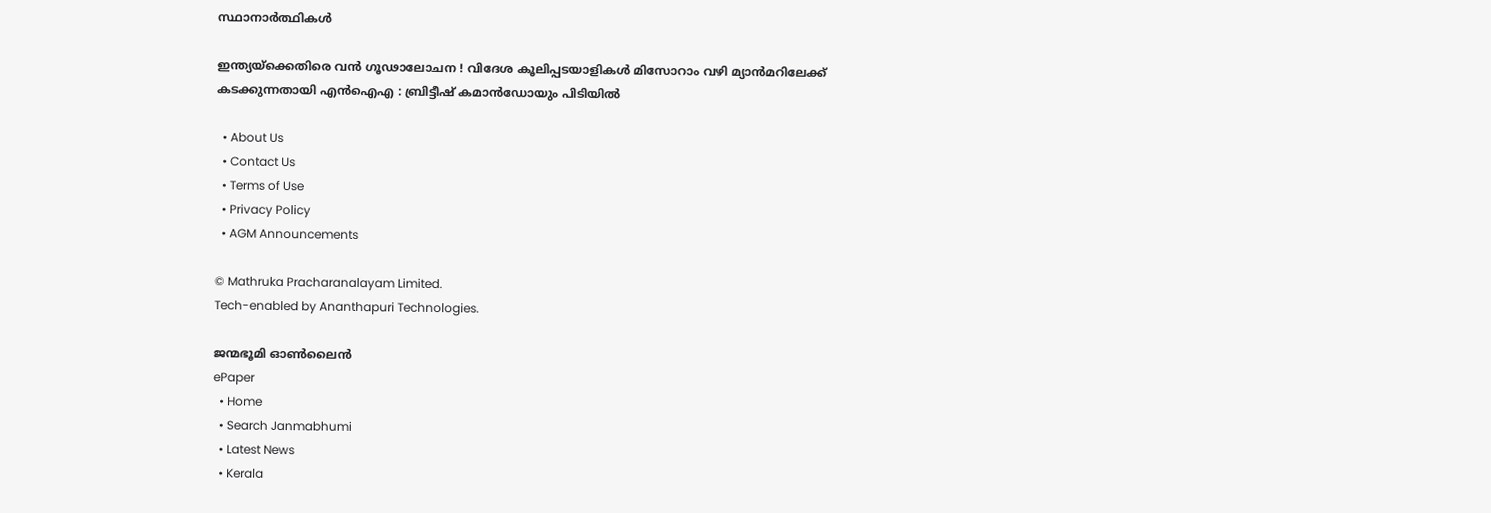സ്ഥാനാര്‍ത്ഥികള്‍

ഇന്ത്യയ്‌ക്കെതിരെ വൻ ഗൂഢാലോചന ! വിദേശ കൂലിപ്പടയാളികൾ മിസോറാം വഴി മ്യാൻമറിലേക്ക് കടക്കുന്നതായി എൻഐഎ : ബ്രിട്ടീഷ് കമാൻഡോയും പിടിയിൽ

  • About Us
  • Contact Us
  • Terms of Use
  • Privacy Policy
  • AGM Announcements

© Mathruka Pracharanalayam Limited.
Tech-enabled by Ananthapuri Technologies.

ജന്മഭൂമി ഓണ്‍ലൈന്‍
ePaper
  • Home
  • Search Janmabhumi
  • Latest News
  • Kerala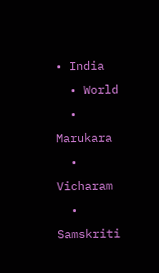• India
  • World
  • Marukara
  • Vicharam
  • Samskriti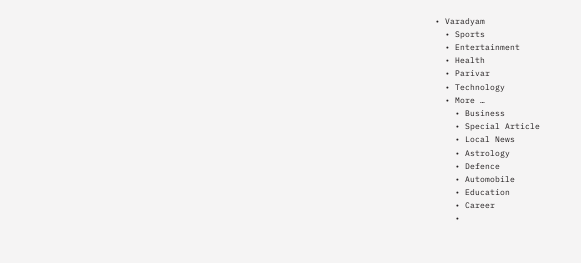• Varadyam
  • Sports
  • Entertainment
  • Health
  • Parivar
  • Technology
  • More …
    • Business
    • Special Article
    • Local News
    • Astrology
    • Defence
    • Automobile
    • Education
    • Career
    •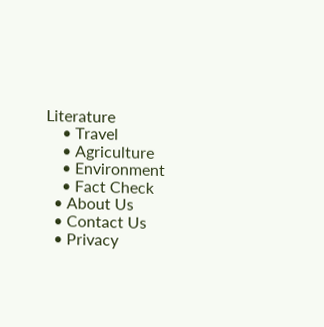Literature
    • Travel
    • Agriculture
    • Environment
    • Fact Check
  • About Us
  • Contact Us
  • Privacy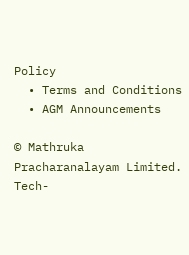Policy
  • Terms and Conditions
  • AGM Announcements

© Mathruka Pracharanalayam Limited.
Tech-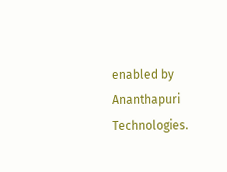enabled by Ananthapuri Technologies.